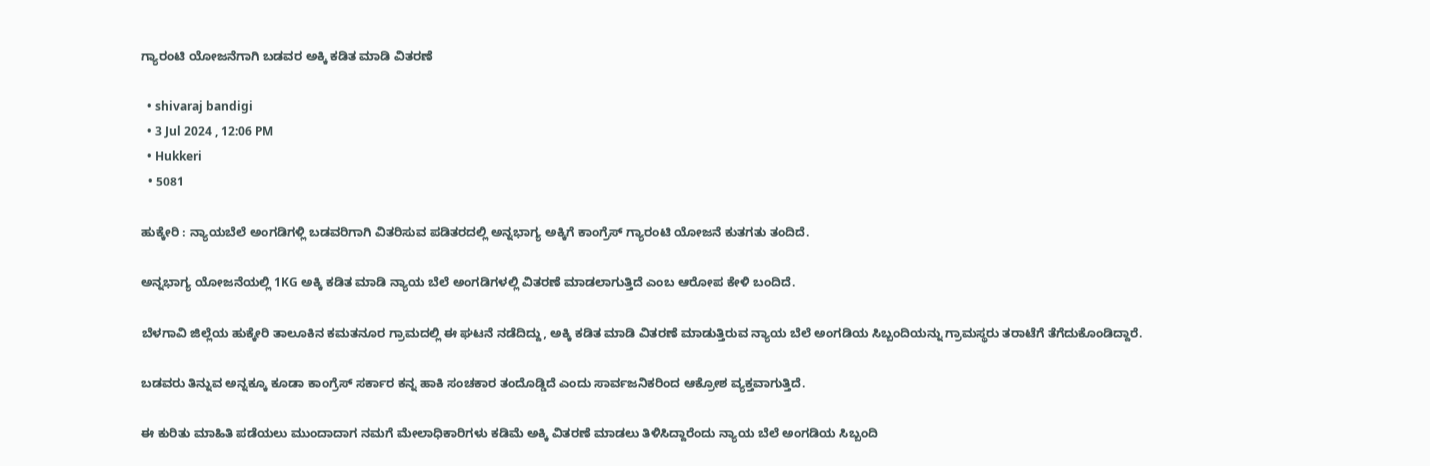ಗ್ಯಾರಂಟಿ ಯೋಜನೆಗಾಗಿ ಬಡವರ ಅಕ್ಕಿ ಕಡಿತ ಮಾಡಿ ವಿತರಣೆ

  • shivaraj bandigi
  • 3 Jul 2024 , 12:06 PM
  • Hukkeri
  • 5081

ಹುಕ್ಕೇರಿ : ನ್ಯಾಯಬೆಲೆ ಅಂಗಡಿಗಳ್ಲಿ ಬಡವರಿಗಾಗಿ ವಿತರಿಸುವ ಪಡಿತರದಲ್ಲಿ ಅನ್ನಭಾಗ್ಯ ಅಕ್ಕಿಗೆ ಕಾಂಗ್ರೆಸ್ ಗ್ಯಾರಂಟಿ ಯೋಜನೆ ಕುತಗತು ತಂದಿದೆ.

ಅನ್ನಭಾಗ್ಯ ಯೋಜನೆಯಲ್ಲಿ 1KG ಅಕ್ಕಿ ಕಡಿತ ಮಾಡಿ ನ್ಯಾಯ ಬೆಲೆ ಅಂಗಡಿಗಳಲ್ಲಿ ವಿತರಣೆ ಮಾಡಲಾಗುತ್ತಿದೆ ಎಂಬ ಆರೋಪ ಕೇಳಿ ಬಂದಿದೆ.

ಬೆಳಗಾವಿ ಜಿಲ್ಲೆಯ ಹುಕ್ಕೇರಿ ತಾಲೂಕಿನ ಕಮತನೂರ ಗ್ರಾಮದಲ್ಲಿ ಈ ಘಟನೆ ನಡೆದಿದ್ದು, ಅಕ್ಕಿ ಕಡಿತ ಮಾಡಿ ವಿತರಣೆ ಮಾಡುತ್ತಿರುವ ನ್ಯಾಯ ಬೆಲೆ ಅಂಗಡಿಯ ಸಿಬ್ಬಂದಿಯನ್ನು ಗ್ರಾಮಸ್ಥರು ತರಾಟೆಗೆ ತೆಗೆದುಕೊಂಡಿದ್ದಾರೆ.

ಬಡವರು ತಿನ್ನುವ ಅನ್ನಕ್ಕೂ ಕೂಡಾ ಕಾಂಗ್ರೆಸ್ ಸರ್ಕಾರ ಕನ್ನ ಹಾಕಿ ಸಂಚಕಾರ ತಂದೊಡ್ಡಿದೆ ಎಂದು ಸಾರ್ವಜನಿಕರಿಂದ ಆಕ್ರೋಶ ವ್ಯಕ್ತವಾಗುತ್ತಿದೆ.

ಈ ಕುರಿತು ಮಾಹಿತಿ ಪಡೆಯಲು ಮುಂದಾದಾಗ ನಮಗೆ ಮೇಲಾಧಿಕಾರಿಗಳು ಕಡಿಮೆ ಅಕ್ಕಿ ವಿತರಣೆ ಮಾಡಲು ತಿಳಿಸಿದ್ದಾರೆಂದು ನ್ಯಾಯ ಬೆಲೆ ಅಂಗಡಿಯ ಸಿಬ್ಬಂದಿ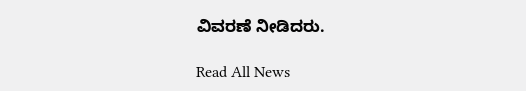ವಿವರಣೆ ನೀಡಿದರು.

Read All News